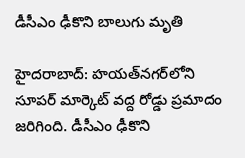డీసీఎం ఢీకొని బాలుగు మృతి

హైదరాబాద్‌: హయత్‌నగర్‌లోని సూపర్‌ మార్కెట్‌ వద్ద రోడ్డు ప్రమాదం జరిగింది. డీసీఎం ఢీకొని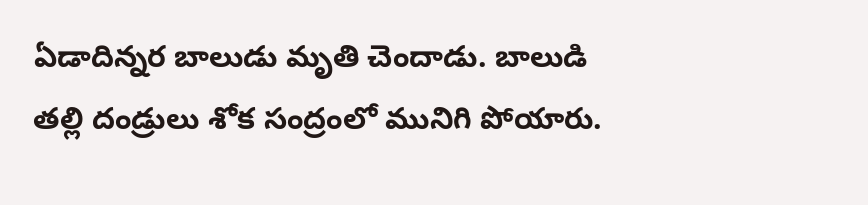ఏడాదిన్నర బాలుడు మృతి చెందాడు. బాలుడి తల్లి దండ్రులు శోక సంద్రంలో మునిగి పోయారు.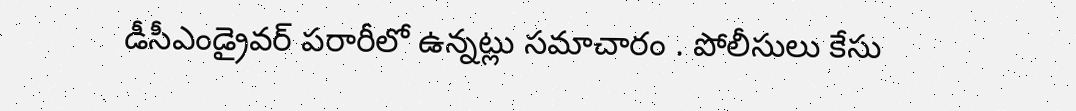డీసీఎండ్రైవర్‌ పరారీలో ఉన్నట్లు సమాచారం . పోలీసులు కేసు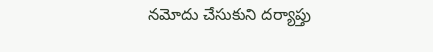నమోదు చేసుకుని దర్యాప్తు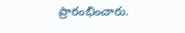ప్రారంభించారు.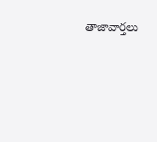తాజావార్తలు